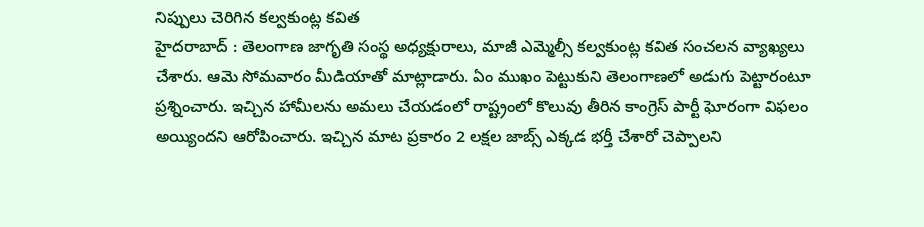నిప్పులు చెరిగిన కల్వకుంట్ల కవిత
హైదరాబాద్ : తెలంగాణ జాగృతి సంస్థ అధ్యక్షురాలు, మాజీ ఎమ్మెల్సీ కల్వకుంట్ల కవిత సంచలన వ్యాఖ్యలు చేశారు. ఆమె సోమవారం మీడియాతో మాట్లాడారు. ఏం ముఖం పెట్టుకుని తెలంగాణలో అడుగు పెట్టారంటూ ప్రశ్నించారు. ఇచ్చిన హామీలను అమలు చేయడంలో రాష్ట్రంలో కొలువు తీరిన కాంగ్రెస్ పార్టీ ఘోరంగా విఫలం అయ్యిందని ఆరోపించారు. ఇచ్చిన మాట ప్రకారం 2 లక్షల జాబ్స్ ఎక్కడ భర్తీ చేశారో చెప్పాలని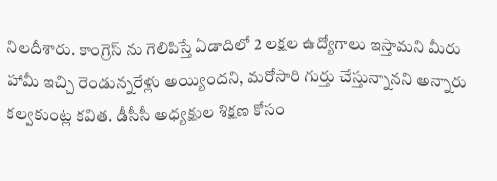నిలదీశారు. కాంగ్రెస్ ను గెలిపిస్తే ఏడాదిలో 2 లక్షల ఉద్యోగాలు ఇస్తామని మీరు హామీ ఇచ్చి రెండున్నరేళ్లు అయ్యిందని, మరోసారి గుర్తు చేస్తున్నానని అన్నారు కల్వకుంట్ల కవిత. డీసీసీ అధ్యక్షుల శిక్షణ కోసం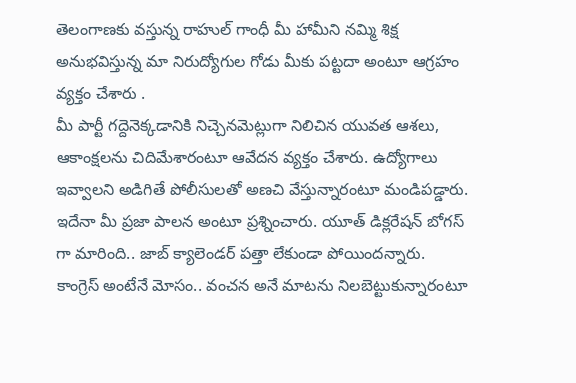తెలంగాణకు వస్తున్న రాహుల్ గాంధీ మీ హామీని నమ్మి శిక్ష అనుభవిస్తున్న మా నిరుద్యోగుల గోడు మీకు పట్టదా అంటూ ఆగ్రహం వ్యక్తం చేశారు .
మీ పార్టీ గద్దెనెక్కడానికి నిచ్చెనమెట్లుగా నిలిచిన యువత ఆశలు, ఆకాంక్షలను చిదిమేశారంటూ ఆవేదన వ్యక్తం చేశారు. ఉద్యోగాలు ఇవ్వాలని అడిగితే పోలీసులతో అణచి వేస్తున్నారంటూ మండిపడ్డారు. ఇదేనా మీ ప్రజా పాలన అంటూ ప్రశ్నించారు. యూత్ డిక్లరేషన్ బోగస్ గా మారింది.. జాబ్ క్యాలెండర్ పత్తా లేకుండా పోయిందన్నారు. కాంగ్రెస్ అంటేనే మోసం.. వంచన అనే మాటను నిలబెట్టుకున్నారంటూ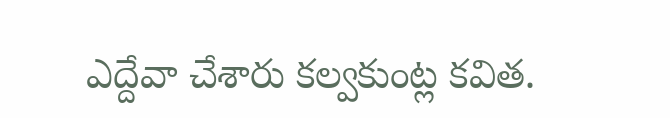ఎద్దేవా చేశారు కల్వకుంట్ల కవిత.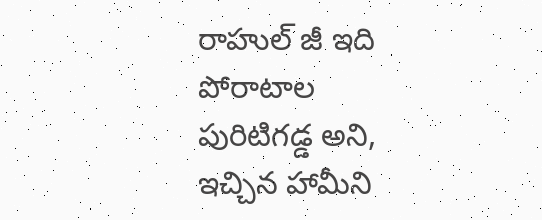రాహుల్ జీ ఇది పోరాటాల పురిటిగడ్డ అని, ఇచ్చిన హామీని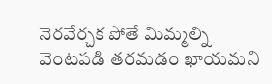నెరవేర్చక పోతే మిమ్మల్ని వెంటపడి తరమడం ఖాయమని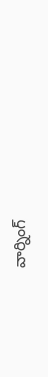వార్నింగ్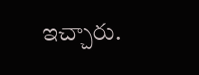ఇచ్చారు.